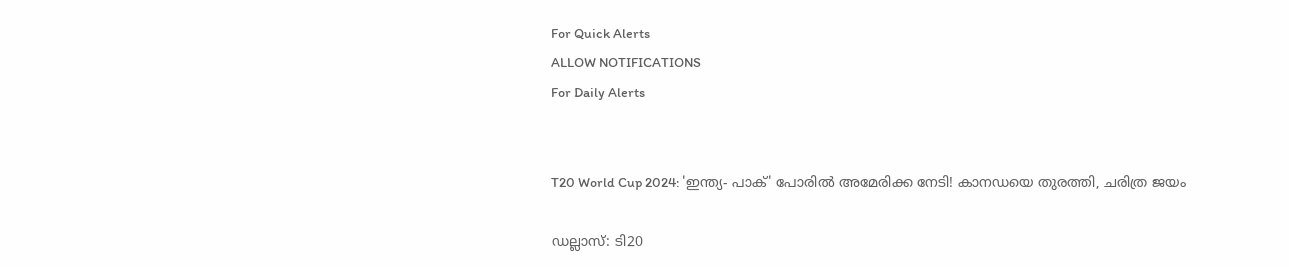For Quick Alerts
ALLOW NOTIFICATIONS
For Daily Alerts


T20 World Cup 2024: 'ഇന്ത്യ- പാക്' പോരില്‍ അമേരിക്ക നേടി! കാനഡയെ തുരത്തി, ചരിത്ര ജയം

ഡല്ലാസ്: ടി20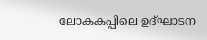ലോകകപ്പിലെ ഉദ്ഘാടന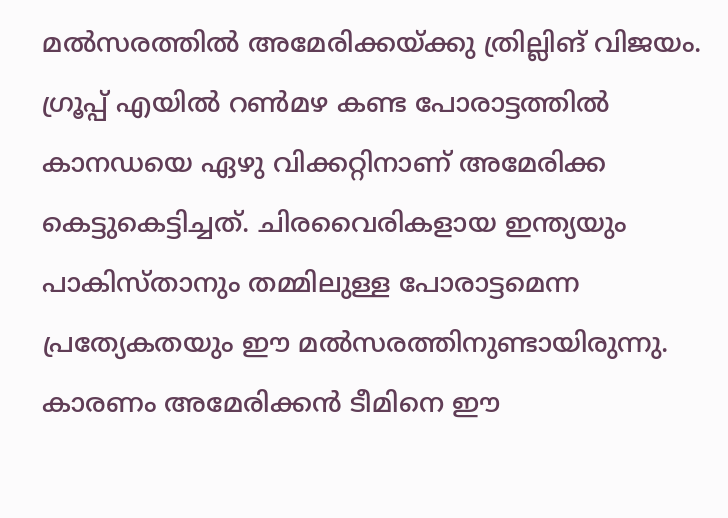മല്‍സരത്തില്‍ അമേരിക്കയ്ക്കു ത്രില്ലിങ് വിജയം. ഗ്രൂപ്പ് എയില്‍ റണ്‍മഴ കണ്ട പോരാട്ടത്തില്‍ കാനഡയെ ഏഴു വിക്കറ്റിനാണ് അമേരിക്ക കെട്ടുകെട്ടിച്ചത്. ചിരവൈരികളായ ഇന്ത്യയും പാകിസ്താനും തമ്മിലുള്ള പോരാട്ടമെന്ന പ്രത്യേകതയും ഈ മല്‍സരത്തിനുണ്ടായിരുന്നു. കാരണം അമേരിക്കന്‍ ടീമിനെ ഈ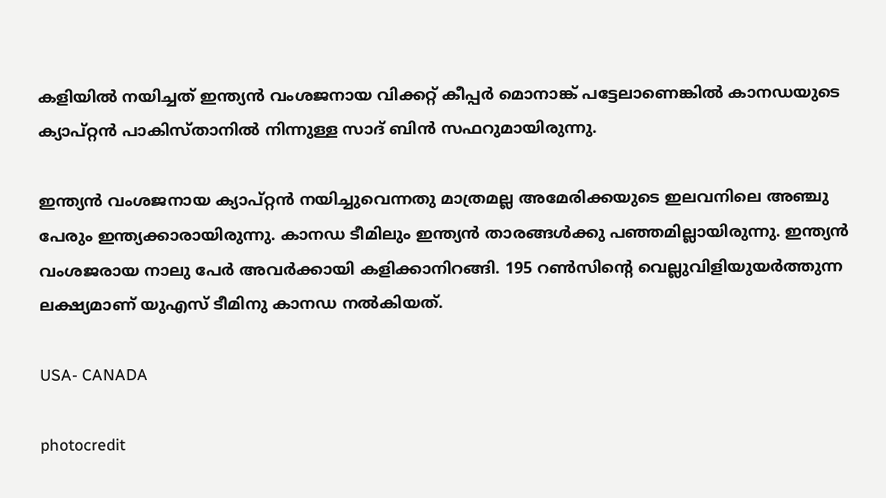കളിയില്‍ നയിച്ചത് ഇന്ത്യന്‍ വംശജനായ വിക്കറ്റ് കീപ്പര്‍ മൊനാങ്ക് പട്ടേലാണെങ്കില്‍ കാനഡയുടെ ക്യാപ്റ്റന്‍ പാകിസ്താനില്‍ നിന്നുള്ള സാദ് ബിന്‍ സഫറുമായിരുന്നു.

ഇന്ത്യന്‍ വംശജനായ ക്യാപ്റ്റന്‍ നയിച്ചുവെന്നതു മാത്രമല്ല അമേരിക്കയുടെ ഇലവനിലെ അഞ്ചു പേരും ഇന്ത്യക്കാരായിരുന്നു. കാനഡ ടീമിലും ഇന്ത്യന്‍ താരങ്ങള്‍ക്കു പഞ്ഞമില്ലായിരുന്നു. ഇന്ത്യന്‍ വംശജരായ നാലു പേര്‍ അവര്‍ക്കായി കളിക്കാനിറങ്ങി. 195 റണ്‍സിന്റെ വെല്ലുവിളിയുയര്‍ത്തുന്ന ലക്ഷ്യമാണ് യുഎസ് ടീമിനു കാനഡ നല്‍കിയത്.

USA- CANADA

photocredit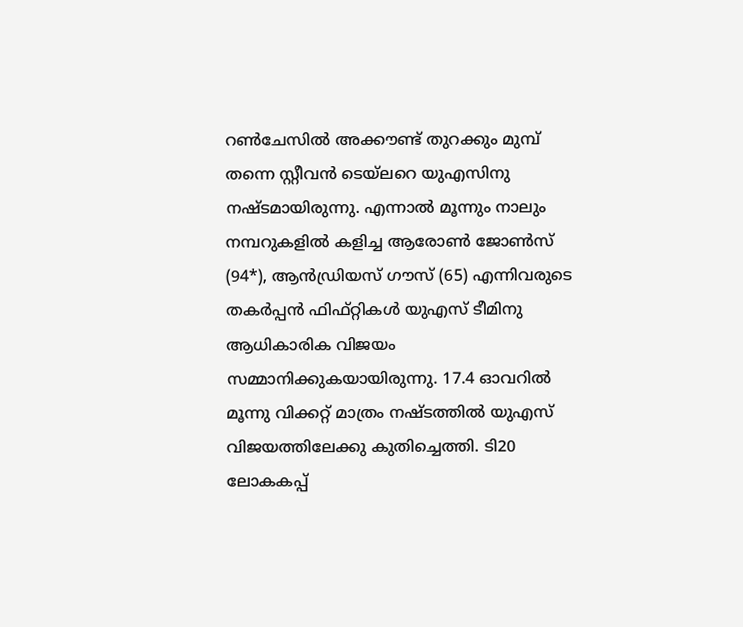റണ്‍ചേസില്‍ അക്കൗണ്ട് തുറക്കും മുമ്പ് തന്നെ സ്റ്റീവന്‍ ടെയ്‌ലറെ യുഎസിനു നഷ്ടമായിരുന്നു. എന്നാല്‍ മൂന്നും നാലും നമ്പറുകളില്‍ കളിച്ച ആരോണ്‍ ജോണ്‍സ് (94*), ആന്‍ഡ്രിയസ് ഗൗസ് (65) എന്നിവരുടെ തകര്‍പ്പന്‍ ഫിഫ്റ്റികള്‍ യുഎസ് ടീമിനു ആധികാരിക വിജയം സമ്മാനിക്കുകയായിരുന്നു. 17.4 ഓവറില്‍ മൂന്നു വിക്കറ്റ് മാത്രം നഷ്ടത്തില്‍ യുഎസ് വിജയത്തിലേക്കു കുതിച്ചെത്തി. ടി20 ലോകകപ്പ്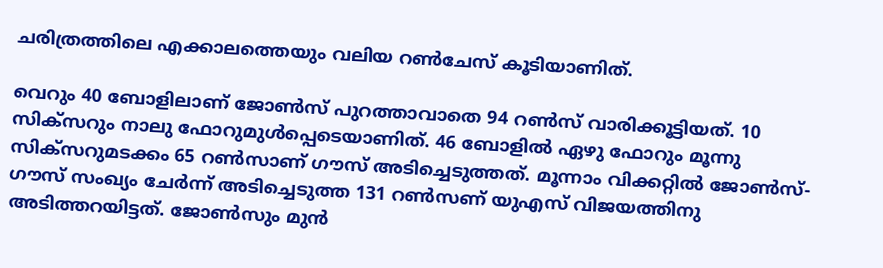ചരിത്രത്തിലെ എക്കാലത്തെയും വലിയ റണ്‍ചേസ് കൂടിയാണിത്.

വെറും 40 ബോളിലാണ് ജോണ്‍സ് പുറത്താവാതെ 94 റണ്‍സ് വാരിക്കൂട്ടിയത്. 10 സിക്‌സറും നാലു ഫോറുമുള്‍പ്പെടെയാണിത്. 46 ബോളില്‍ ഏഴു ഫോറും മൂന്നു സിക്‌സറുമടക്കം 65 റണ്‍സാണ് ഗൗസ് അടിച്ചെടുത്തത്. മൂന്നാം വിക്കറ്റില്‍ ജോണ്‍സ്- ഗൗസ് സംഖ്യം ചേര്‍ന്ന് അടിച്ചെടുത്ത 131 റണ്‍സണ് യുഎസ് വിജയത്തിനു അടിത്തറയിട്ടത്. ജോണ്‍സും മുന്‍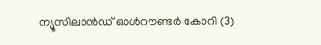ന്യൂസിലാന്‍ഡ് ഓള്‍റൗണ്ടര്‍ കോറി (3)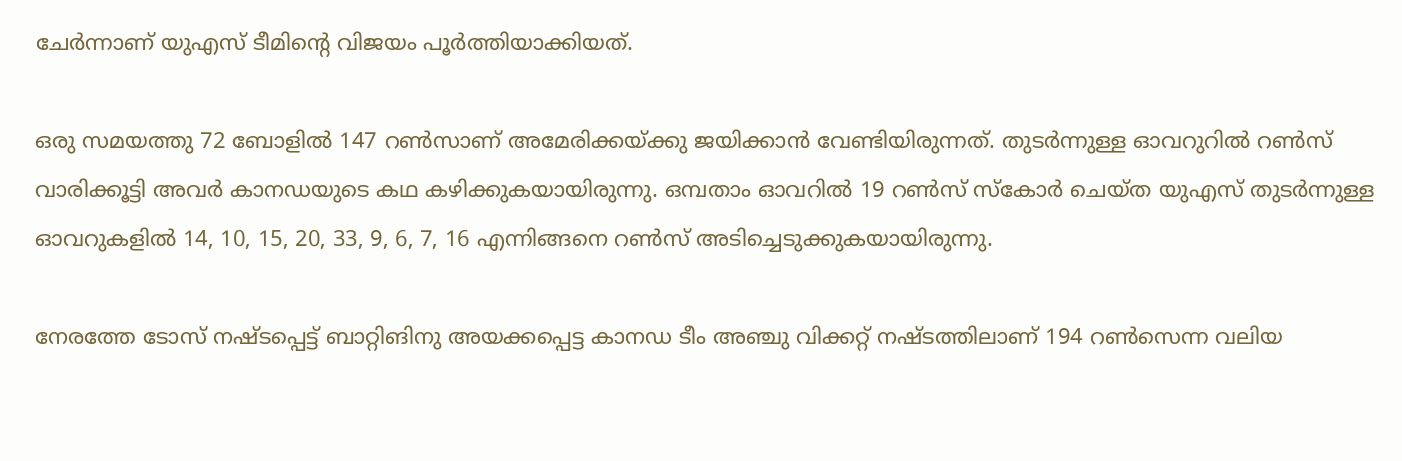ചേര്‍ന്നാണ് യുഎസ് ടീമിന്റെ വിജയം പൂര്‍ത്തിയാക്കിയത്.

ഒരു സമയത്തു 72 ബോളില്‍ 147 റണ്‍സാണ് അമേരിക്കയ്ക്കു ജയിക്കാന്‍ വേണ്ടിയിരുന്നത്. തുടര്‍ന്നുള്ള ഓവറുറില്‍ റണ്‍സ് വാരിക്കൂട്ടി അവര്‍ കാനഡയുടെ കഥ കഴിക്കുകയായിരുന്നു. ഒമ്പതാം ഓവറില്‍ 19 റണ്‍സ് സ്‌കോര്‍ ചെയ്ത യുഎസ് തുടര്‍ന്നുള്ള ഓവറുകളില്‍ 14, 10, 15, 20, 33, 9, 6, 7, 16 എന്നിങ്ങനെ റണ്‍സ് അടിച്ചെടുക്കുകയായിരുന്നു.

നേരത്തേ ടോസ് നഷ്ടപ്പെട്ട് ബാറ്റിങിനു അയക്കപ്പെട്ട കാനഡ ടീം അഞ്ചു വിക്കറ്റ് നഷ്ടത്തിലാണ് 194 റണ്‍സെന്ന വലിയ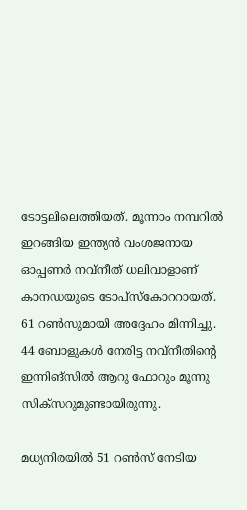ടോട്ടലിലെത്തിയത്. മൂന്നാം നമ്പറില്‍ ഇറങ്ങിയ ഇന്ത്യന്‍ വംശജനായ ഓപ്പണര്‍ നവ്‌നീത് ധലിവാളാണ് കാനഡയുടെ ടോപ്‌സ്‌കോററായത്. 61 റണ്‍സുമായി അദ്ദേഹം മിന്നിച്ചു. 44 ബോളുകള്‍ നേരിട്ട നവ്‌നീതിന്റെ ഇന്നിങ്‌സില്‍ ആറു ഫോറും മൂന്നു സിക്‌സറുമുണ്ടായിരുന്നു.

മധ്യനിരയില്‍ 51 റണ്‍സ് നേടിയ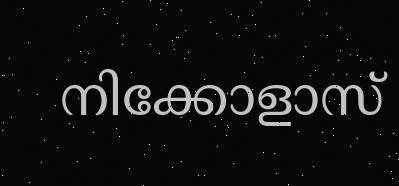നിക്കോളാസ്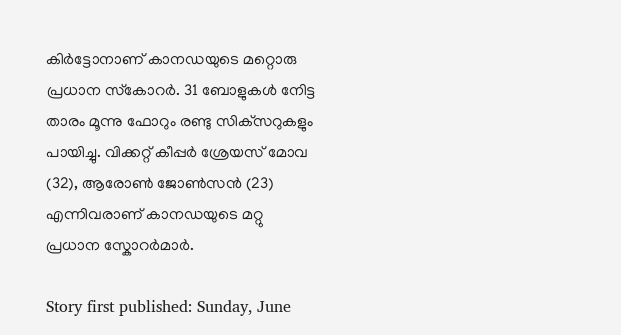കിര്‍ട്ടോനാണ് കാനഡയുടെ മറ്റൊരു പ്രധാന സ്‌കോറര്‍. 31 ബോളുകള്‍ നേിട്ട താരം മൂന്നു ഫോറും രണ്ടു സിക്‌സറുകളും പായിച്ചു. വിക്കറ്റ് കീപ്പര്‍ ശ്രേയസ് മോവ (32), ആരോണ്‍ ജോണ്‍സന്‍ (23) എന്നിവരാണ് കാനഡയുടെ മറ്റു പ്രധാന സ്കോറര്‍മാര്‍.

Story first published: Sunday, June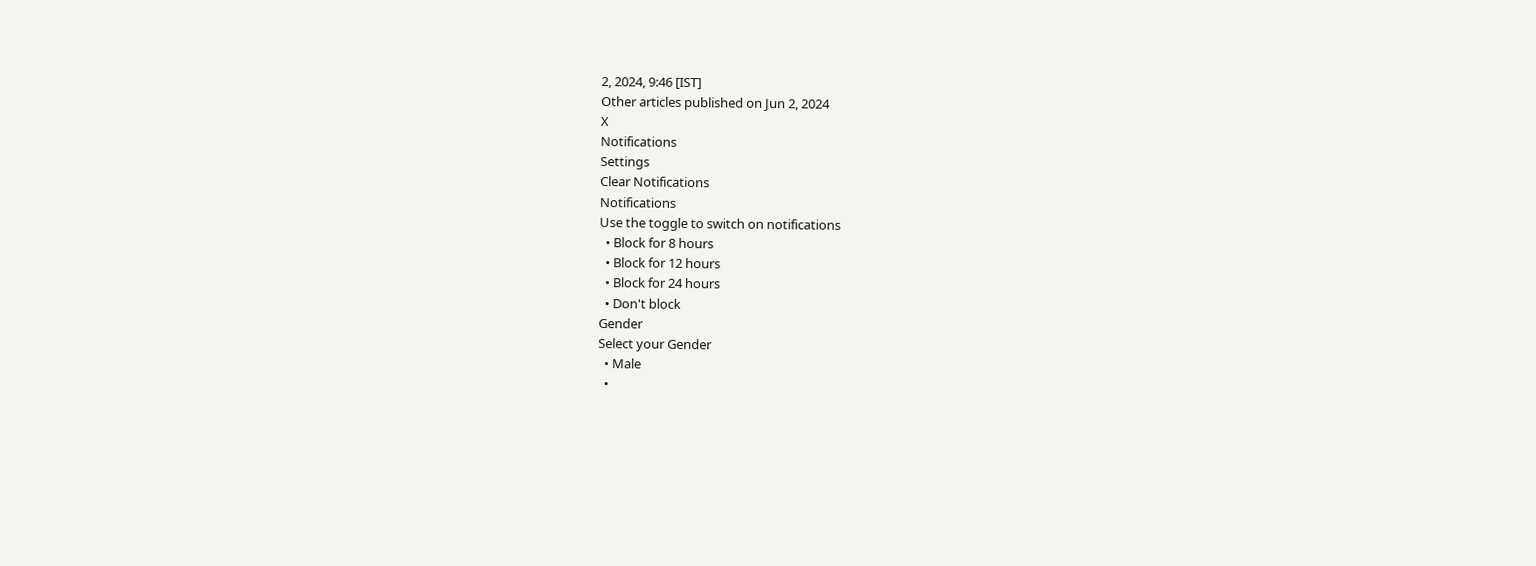2, 2024, 9:46 [IST]
Other articles published on Jun 2, 2024
X
Notifications
Settings
Clear Notifications
Notifications
Use the toggle to switch on notifications
  • Block for 8 hours
  • Block for 12 hours
  • Block for 24 hours
  • Don't block
Gender
Select your Gender
  • Male
  •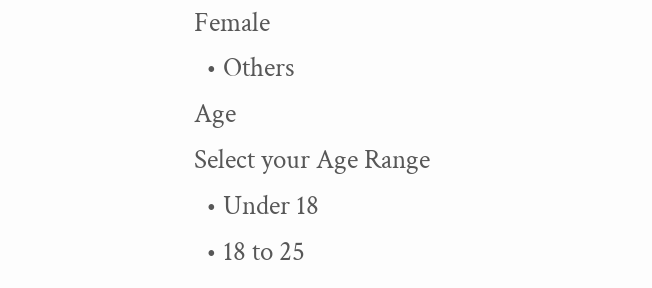Female
  • Others
Age
Select your Age Range
  • Under 18
  • 18 to 25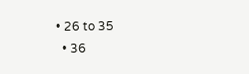• 26 to 35
  • 36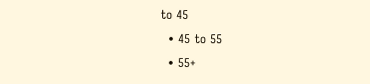to 45
  • 45 to 55
  • 55+